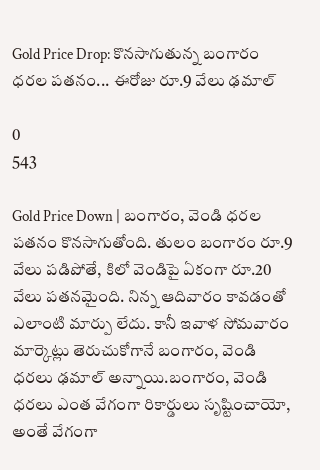Gold Price Drop: కొనసాగుతున్న బంగారం ధరల పతనం... ఈరోజు రూ.9 వేలు ఢమాల్

0
543

Gold Price Down | బంగారం, వెండి ధరల పతనం కొనసాగుతోంది. తులం బంగారం రూ.9 వేలు పడిపోతే, కిలో వెండిపై ఏకంగా రూ.20 వేలు పతనమైంది. నిన్న ఆదివారం కావడంతో ఎలాంటి మార్పు లేదు. కానీ ఇవాళ సోమవారం మార్కెట్లు తెరుచుకోగానే బంగారం, వెండి ధరలు ఢమాల్ అన్నాయి.బంగారం, వెండి ధరలు ఎంత వేగంగా రికార్డులు సృష్టించాయో, అంతే వేగంగా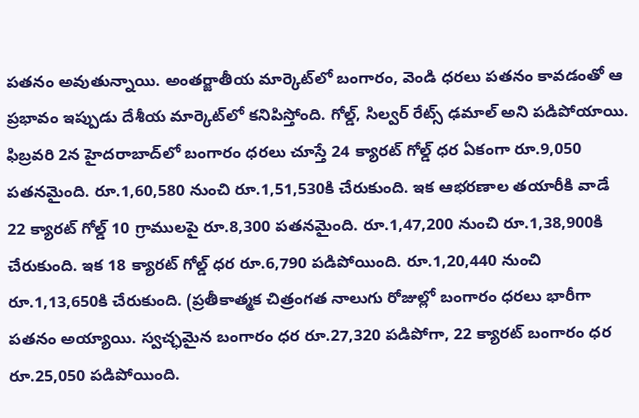పతనం అవుతున్నాయి. అంతర్జాతీయ మార్కెట్‌లో బంగారం, వెండి ధరలు పతనం కావడంతో ఆ ప్రభావం ఇప్పుడు దేశీయ మార్కెట్‌లో కనిపిస్తోంది. గోల్డ్, సిల్వర్ రేట్స్ ఢమాల్ అని పడిపోయాయి. ఫిబ్రవరి 2న హైదరాబాద్‌లో బంగారం ధరలు చూస్తే 24 క్యారట్ గోల్డ్ ధర ఏకంగా రూ.9,050 పతనమైంది. రూ.1,60,580 నుంచి రూ.1,51,530కి చేరుకుంది. ఇక ఆభరణాల తయారీకి వాడే 22 క్యారట్ గోల్డ్ 10 గ్రాములపై రూ.8,300 పతనమైంది. రూ.1,47,200 నుంచి రూ.1,38,900కి చేరుకుంది. ఇక 18 క్యారట్ గోల్డ్ ధర రూ.6,790 పడిపోయింది. రూ.1,20,440 నుంచి రూ.1,13,650కి చేరుకుంది. (ప్రతీకాత్మక చిత్రంగత నాలుగు రోజుల్లో బంగారం ధరలు భారీగా పతనం అయ్యాయి. స్వచ్ఛమైన బంగారం ధర రూ.27,320 పడిపోగా, 22 క్యారట్ బంగారం ధర రూ.25,050 పడిపోయింది.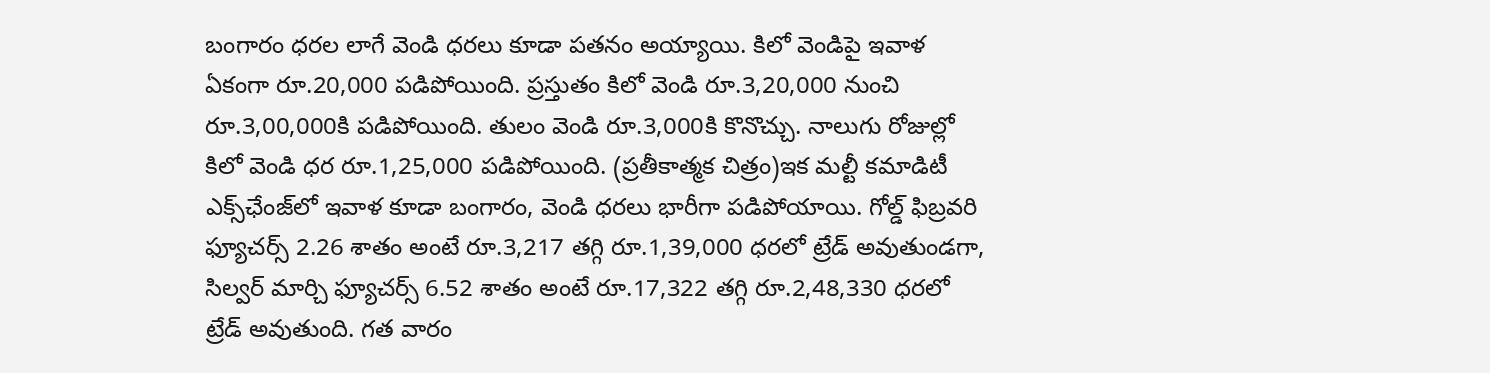బంగారం ధరల లాగే వెండి ధరలు కూడా పతనం అయ్యాయి. కిలో వెండిపై ఇవాళ ఏకంగా రూ.20,000 పడిపోయింది. ప్రస్తుతం కిలో వెండి రూ.3,20,000 నుంచి రూ.3,00,000కి పడిపోయింది. తులం వెండి రూ.3,000కి కొనొచ్చు. నాలుగు రోజుల్లో కిలో వెండి ధర రూ.1,25,000 పడిపోయింది. (ప్రతీకాత్మక చిత్రం)ఇక మల్టీ కమాడిటీ ఎక్స్‌ఛేంజ్‌లో ఇవాళ కూడా బంగారం, వెండి ధరలు భారీగా పడిపోయాయి. గోల్డ్ ఫిబ్రవరి ఫ్యూచర్స్ 2.26 శాతం అంటే రూ.3,217 తగ్గి రూ.1,39,000 ధరలో ట్రేడ్ అవుతుండగా, సిల్వర్ మార్చి ఫ్యూచర్స్ 6.52 శాతం అంటే రూ.17,322 తగ్గి రూ.2,48,330 ధరలో ట్రేడ్ అవుతుంది. గత వారం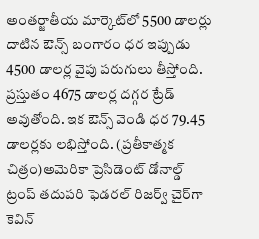అంతర్జాతీయ మార్కెట్‌లో 5500 డాలర్లు దాటిన ఔన్స్ బంగారం ధర ఇప్పుడు 4500 డాలర్ల వైపు పరుగులు తీస్తోంది. ప్రస్తుతం 4675 డాలర్ల దగ్గర ట్రేడ్ అవుతోంది. ఇక ఔన్స్ వెండి ధర 79.45 డాలర్లకు లభిస్తోంది. (ప్రతీకాత్మక చిత్రం)అమెరికా ప్రెసిడెంట్ డోనాల్డ్ ట్రంప్ తదుపరి ఫెడరల్ రిజర్వ్ చైర్‌గా కెవిన్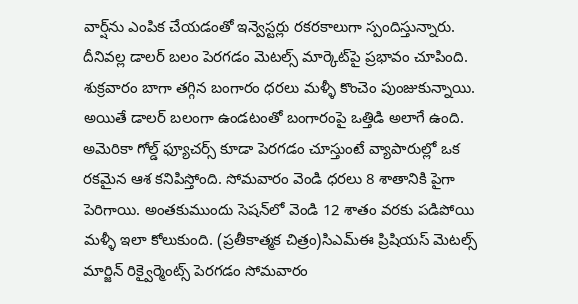వార్ష్‌ను ఎంపిక చేయడంతో ఇన్వెస్టర్లు రకరకాలుగా స్పందిస్తున్నారు. దీనివల్ల డాలర్ బలం పెరగడం మెటల్స్ మార్కెట్‌పై ప్రభావం చూపింది. శుక్రవారం బాగా తగ్గిన బంగారం ధరలు మళ్ళీ కొంచెం పుంజుకున్నాయి. అయితే డాలర్ బలంగా ఉండటంతో బంగారంపై ఒత్తిడి అలాగే ఉంది. అమెరికా గోల్డ్ ఫ్యూచర్స్ కూడా పెరగడం చూస్తుంటే వ్యాపారుల్లో ఒక రకమైన ఆశ కనిపిస్తోంది. సోమవారం వెండి ధరలు 8 శాతానికి పైగా పెరిగాయి. అంతకుముందు సెషన్‌లో వెండి 12 శాతం వరకు పడిపోయి మళ్ళీ ఇలా కోలుకుంది. (ప్రతీకాత్మక చిత్రం)సిఎమ్ఈ ప్రిషియస్ మెటల్స్ మార్జిన్ రిక్వైర్మెంట్స్ పెరగడం సోమవారం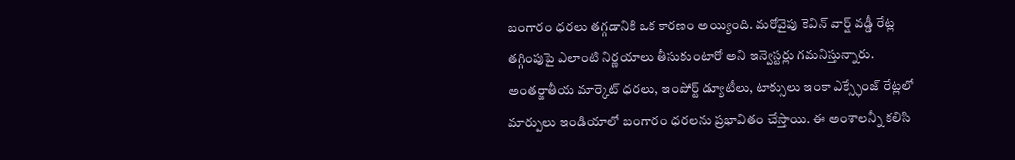బంగారం ధరలు తగ్గడానికి ఒక కారణం అయ్యింది. మరోవైపు కెవిన్ వార్ష్ వడ్డీ రేట్ల తగ్గింపుపై ఎలాంటి నిర్ణయాలు తీసుకుంటారో అని ఇన్వెస్టర్లు గమనిస్తున్నారు. అంతర్జాతీయ మార్కెట్ ధరలు, ఇంపోర్ట్ డ్యూటీలు, టాక్సులు ఇంకా ఎక్స్ఛేంజ్ రేట్లలో మార్పులు ఇండియాలో బంగారం ధరలను ప్రభావితం చేస్తాయి. ఈ అంశాలన్నీ కలిసి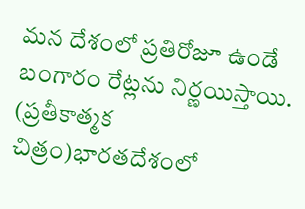మన దేశంలో ప్రతిరోజూ ఉండే బంగారం రేట్లను నిర్ణయిస్తాయి. (ప్రతీకాత్మక చిత్రం)భారతదేశంలో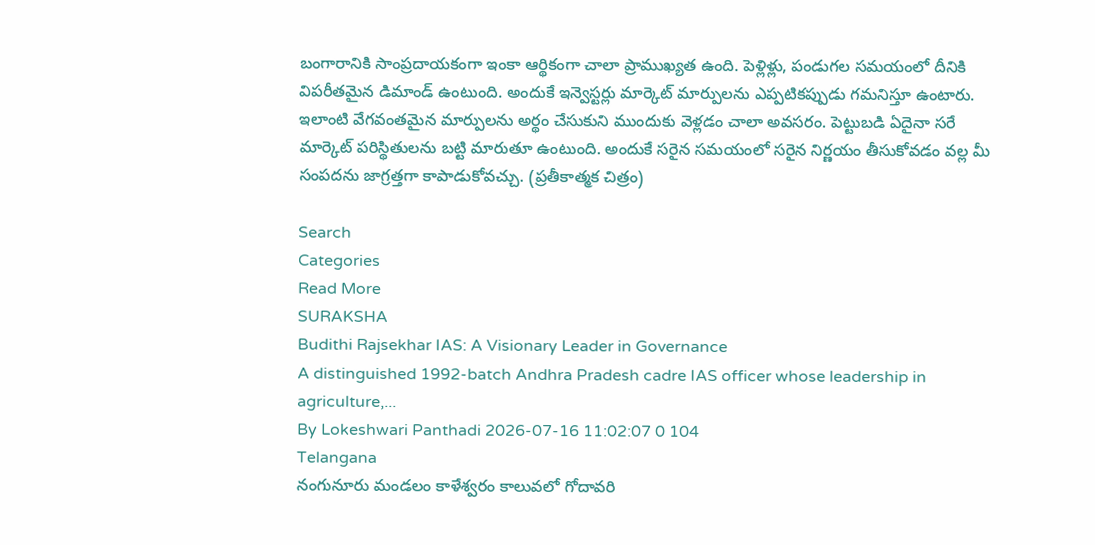బంగారానికి సాంప్రదాయకంగా ఇంకా ఆర్థికంగా చాలా ప్రాముఖ్యత ఉంది. పెళ్లిళ్లు, పండుగల సమయంలో దీనికి విపరీతమైన డిమాండ్ ఉంటుంది. అందుకే ఇన్వెస్టర్లు మార్కెట్ మార్పులను ఎప్పటికప్పుడు గమనిస్తూ ఉంటారు. ఇలాంటి వేగవంతమైన మార్పులను అర్థం చేసుకుని ముందుకు వెళ్లడం చాలా అవసరం. పెట్టుబడి ఏదైనా సరే మార్కెట్ పరిస్థితులను బట్టి మారుతూ ఉంటుంది. అందుకే సరైన సమయంలో సరైన నిర్ణయం తీసుకోవడం వల్ల మీ సంపదను జాగ్రత్తగా కాపాడుకోవచ్చు. (ప్రతీకాత్మక చిత్రం)

Search
Categories
Read More
SURAKSHA
Budithi Rajsekhar IAS: A Visionary Leader in Governance
A distinguished 1992-batch Andhra Pradesh cadre IAS officer whose leadership in agriculture,...
By Lokeshwari Panthadi 2026-07-16 11:02:07 0 104
Telangana
నంగునూరు మండలం కాళేశ్వరం కాలువలో గోదావరి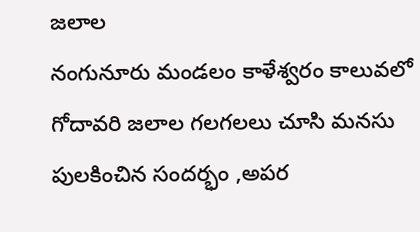జలాల
నంగునూరు మండలం కాళేశ్వరం కాలువలో గోదావరి జలాల గలగలలు చూసి మనసు పులకించిన సందర్భం ,అపర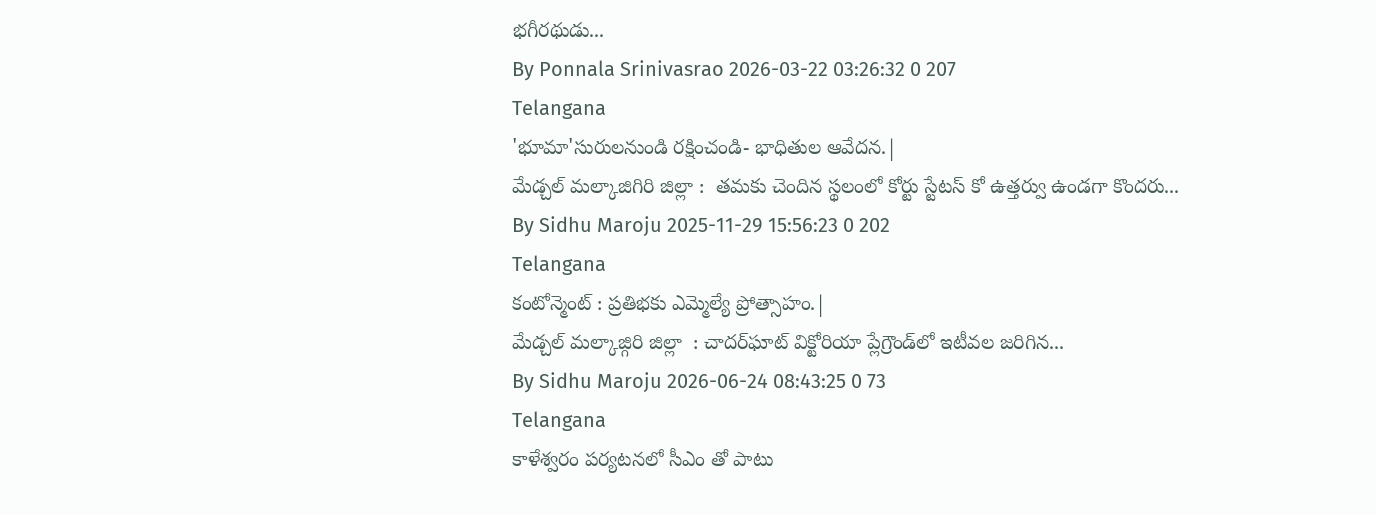భగీరథుడు...
By Ponnala Srinivasrao 2026-03-22 03:26:32 0 207
Telangana
'భూమా'సురులనుండి రక్షించండి- భాధితుల ఆవేదన.|
మేడ్చల్ మల్కాజిగిరి జిల్లా :  తమకు చెందిన స్థలంలో కోర్టు స్టేటస్ కో ఉత్తర్వు ఉండగా కొందరు...
By Sidhu Maroju 2025-11-29 15:56:23 0 202
Telangana
కంటోన్మెంట్ : ప్రతిభకు ఎమ్మెల్యే ప్రోత్సాహం.|
మేడ్చల్ మల్కాజ్గిరి జిల్లా  : చాదర్‌ఘాట్ విక్టోరియా ప్లేగ్రౌండ్‌లో ఇటీవల జరిగిన...
By Sidhu Maroju 2026-06-24 08:43:25 0 73
Telangana
కాళేశ్వరం పర్యటనలో సీఎం తో పాటు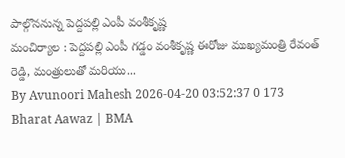పాల్గొననున్న పెద్దపల్లి ఎంపీ వంశీకృష్ణ
మంచిర్యాల : పెద్దపల్లి ఎంపీ గడ్డం వంశీకృష్ణ ఈరోజు ముఖ్యమంత్రి రేవంత్ రెడ్డి, మంత్రులుతో మరియు...
By Avunoori Mahesh 2026-04-20 03:52:37 0 173
Bharat Aawaz | BMA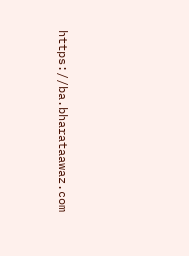https://ba.bharataawaz.com